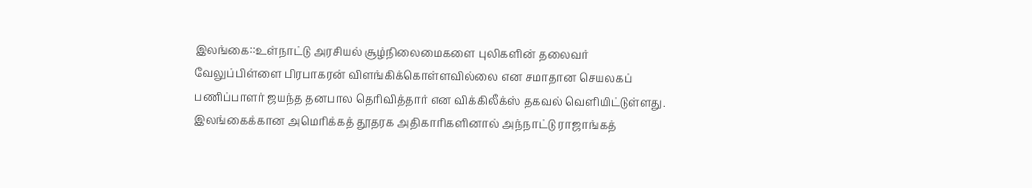இலங்கை::உள்நாட்டு அரசியல் சூழ்நிலைமைகளை புலிகளின் தலைவர் வேலுப்பிள்ளை பிரபாகரன் விளங்கிக்கொள்ளவில்லை என சமாதான செயலகப் பணிப்பாளர் ஜயந்த தனபால தெரிவித்தார் என விக்கிலீக்ஸ் தகவல் வெளியிட்டுள்ளது.
இலங்கைக்கான அமெரிக்கத் தூதரக அதிகாரிகளினால் அந்நாட்டு ராஜாங்கத்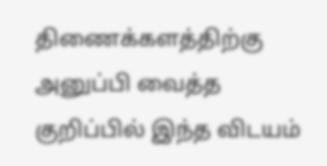திணைக்களத்திற்கு அனுப்பி வைத்த குறிப்பில் இந்த விடயம்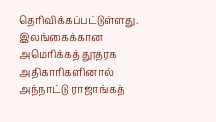தெரிவிக்கப்பட்டுள்ளது.
இலங்கைக்கான அமெரிக்கத் தூதரக அதிகாரிகளினால் அந்நாட்டு ராஜாங்கத்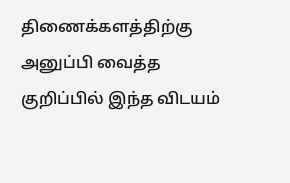திணைக்களத்திற்கு அனுப்பி வைத்த குறிப்பில் இந்த விடயம்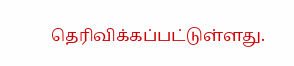தெரிவிக்கப்பட்டுள்ளது.